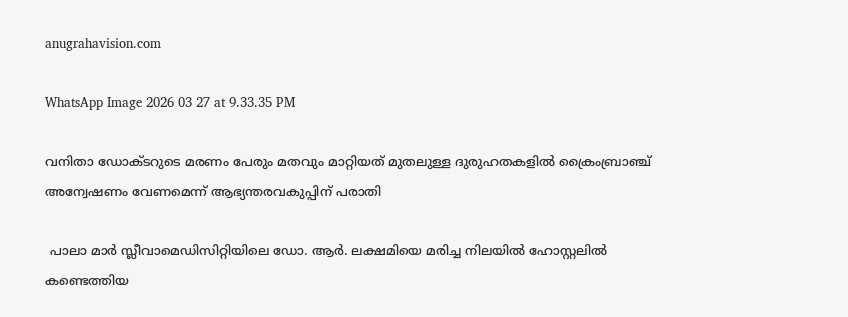anugrahavision.com

WhatsApp Image 2026 03 27 at 9.33.35 PM

വനിതാ ഡോക്ടറുടെ മരണം പേരും മതവും മാറ്റിയത് മുതലുള്ള ദുരുഹതകളിൽ ക്രൈംബ്രാഞ്ച് അന്വേഷണം വേണമെന്ന് ആഭ്യന്തരവകുപ്പിന് പരാതി

 പാലാ മാർ സ്ലീവാമെഡിസിറ്റിയിലെ ഡോ. ആർ. ലക്ഷമിയെ മരിച്ച നിലയിൽ ഹോസ്റ്റലിൽ കണ്ടെത്തിയ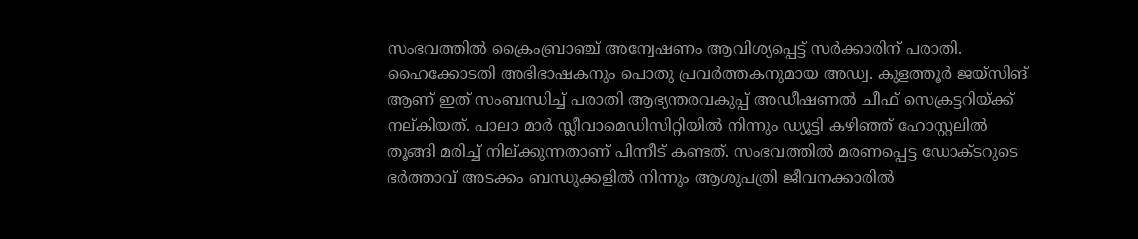സംഭവത്തിൽ ക്രൈംബ്രാഞ്ച് അന്വേഷണം ആവിശ്യപ്പെട്ട് സർക്കാരിന് പരാതി.
ഹൈക്കോടതി അഭിഭാഷകനും പൊതു പ്രവർത്തകനുമായ അഡ്വ. കുളത്തൂർ ജയ്‌സിങ് ആണ് ഇത് സംബന്ധിച്ച് പരാതി ആഭ്യന്തരവകുപ്പ് അഡീഷണൽ ചീഫ് സെക്രട്ടറിയ്ക്ക് നല്കിയത്. പാലാ മാർ സ്ലീവാമെഡിസിറ്റിയിൽ നിന്നും ഡ്യൂട്ടി കഴിഞ്ഞ് ഹോസ്റ്റലിൽ തൂങ്ങി മരിച്ച് നില്ക്കുന്നതാണ് പിന്നീട് കണ്ടത്. സംഭവത്തിൽ മരണപ്പെട്ട ഡോക്ടറുടെ ഭർത്താവ് അടക്കം ബന്ധുക്കളിൽ നിന്നും ആശുപത്രി ജീവനക്കാരിൽ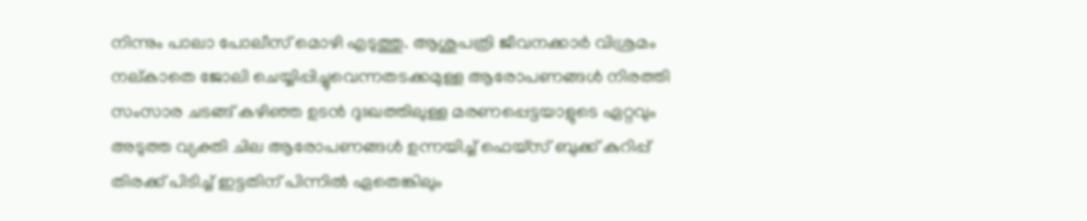നിന്നും പാലാ പോലീസ് മൊഴി എടുത്തു. ആശുപത്രി ജീവനക്കാർ വിശ്രമം നല്കാതെ ജോലി ചെയ്യിപ്പിച്ചുവെന്നതടക്കമുള്ള ആരോപണങ്ങൾ നിരത്തി സംസാര ചടങ്ങ് കഴിഞ്ഞ ഉടൻ ദുഃഖത്തിലുള്ള മരണപ്പെട്ടയാളുടെ ഏറ്റവും അടുത്ത വ്യക്തി ചില ആരോപണങ്ങൾ ഉന്നയിച്ച് ഫെയ്സ് ബുക്ക് കുറിപ്പ് തിരക്ക് പിടിച്ച് ഇട്ടതിന് പിന്നിൽ ഏതെങ്കിലും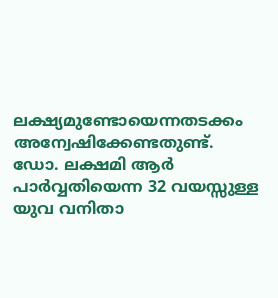ലക്ഷ്യമുണ്ടോയെന്നതടക്കം അന്വേഷിക്കേണ്ടതുണ്ട്. ഡോ. ലക്ഷമി ആർ പാർവ്വതിയെന്ന 32 വയസ്സുള്ള യുവ വനിതാ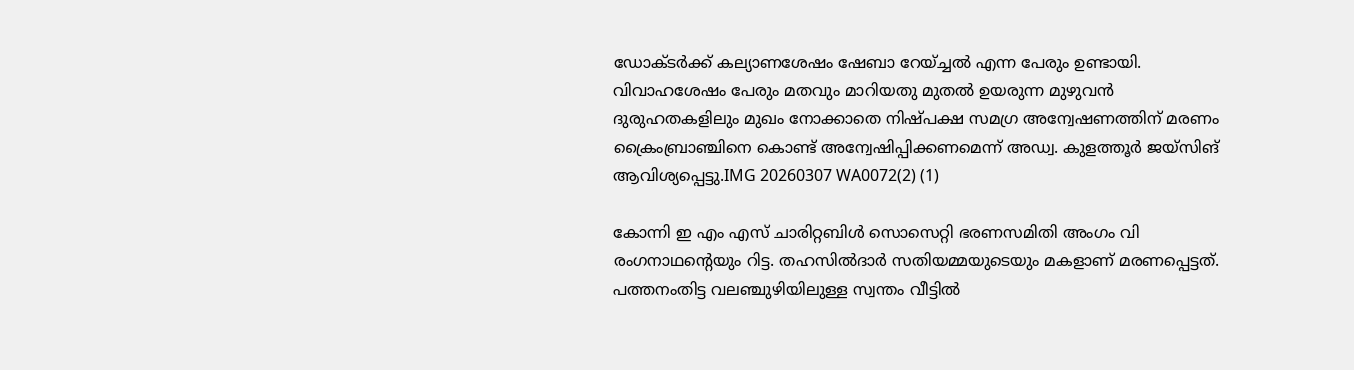ഡോക്ടർക്ക് കല്യാണശേഷം ഷേബാ റേയ്ച്ചൽ എന്ന പേരും ഉണ്ടായി. വിവാഹശേഷം പേരും മതവും മാറിയതു മുതൽ ഉയരുന്ന മുഴുവൻ ദുരുഹതകളിലും മുഖം നോക്കാതെ നിഷ്പക്ഷ സമഗ്ര അന്വേഷണത്തിന് മരണം ക്രൈംബ്രാഞ്ചിനെ കൊണ്ട് അന്വേഷിപ്പിക്കണമെന്ന് അഡ്വ. കുളത്തൂർ ജയ്‌സിങ് ആവിശ്യപ്പെട്ടു.IMG 20260307 WA0072(2) (1)

കോന്നി ഇ എം എസ് ചാരിറ്റബിൾ സൊസെറ്റി ഭരണസമിതി അംഗം വി രംഗനാഥൻ്റെയും റിട്ട. തഹസിൽദാർ സതിയമ്മയുടെയും മകളാണ് മരണപ്പെട്ടത്. പത്തനംതിട്ട വലഞ്ചുഴിയിലുള്ള സ്വന്തം വീട്ടിൽ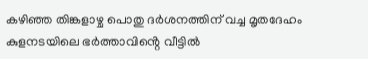കഴിഞ്ഞ തിങ്കളാഴ്ച പൊതു ദർശനത്തിന് വച്ച മൃതദേഹം കുളനടയിലെ ഭർത്താവിൻ്റെ വീട്ടിൽ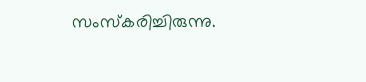സംസ്കരിച്ചിരുന്നു.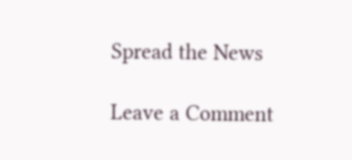Spread the News

Leave a Comment